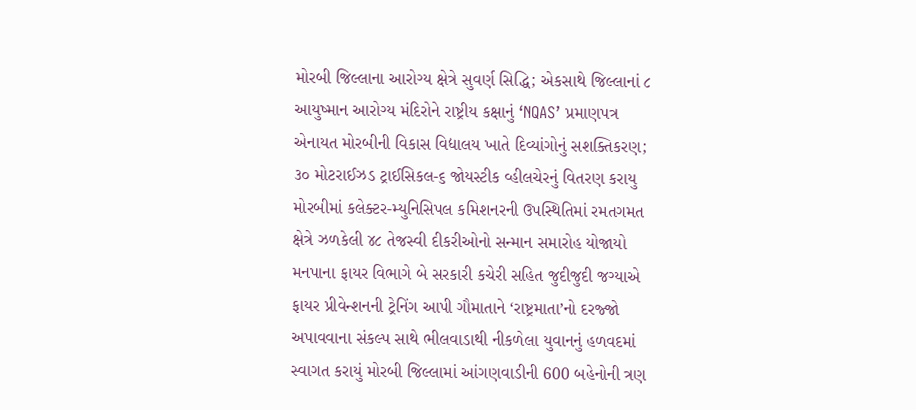મોરબી જિલ્લાના આરોગ્ય ક્ષેત્રે સુવર્ણ સિદ્ધિ; એકસાથે જિલ્લાનાં ૮ આયુષ્માન આરોગ્ય મંદિરોને રાષ્ટ્રીય કક્ષાનું ‘NQAS’ પ્રમાણપત્ર એનાયત મોરબીની વિકાસ વિદ્યાલય ખાતે દિવ્યાંગોનું સશક્તિકરણ; ૩૦ મોટરાઈઝડ ટ્રાઈસિકલ-૬ જોયસ્ટીક વ્હીલચેરનું વિતરણ કરાયુ મોરબીમાં કલેક્ટર-મ્યુનિસિપલ કમિશનરની ઉપસ્થિતિમાં રમતગમત ક્ષેત્રે ઝળકેલી ૪૮ તેજસ્વી દીકરીઓનો સન્માન સમારોહ યોજાયો મનપાના ફાયર વિભાગે બે સરકારી કચેરી સહિત જુદીજુદી જગ્યાએ ફાયર પ્રીવેન્શનની ટ્રેનિંગ આપી ગૌમાતાને ‘રાષ્ટ્રમાતા’નો દરજ્જો અપાવવાના સંકલ્પ સાથે ભીલવાડાથી નીકળેલા યુવાનનું હળવદમાં સ્વાગત કરાયું મોરબી જિલ્લામાં આંગણવાડીની 600 બહેનોની ત્રણ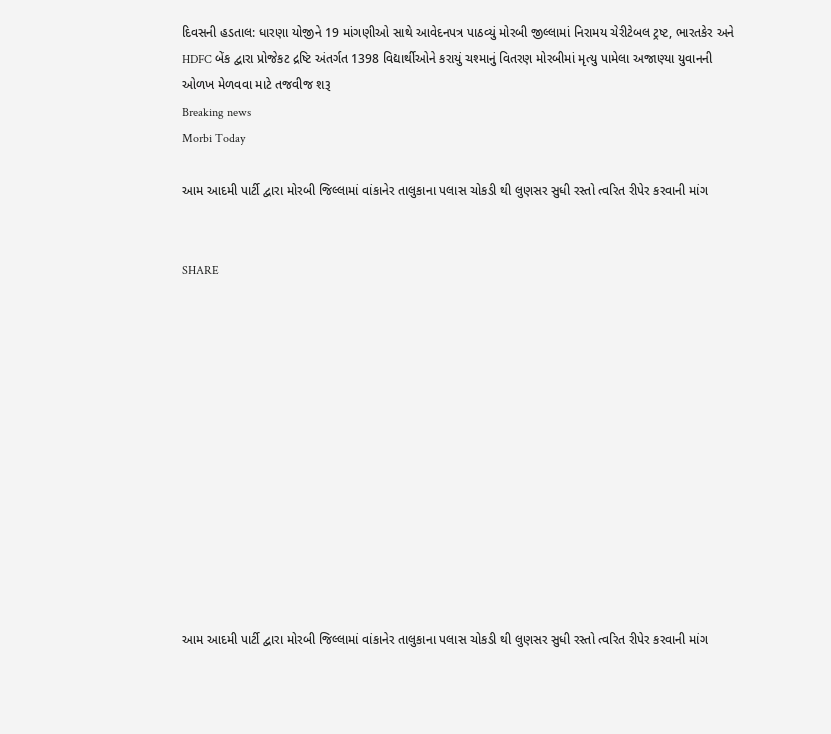દિવસની હડતાલ: ધારણા યોજીને 19 માંગણીઓ સાથે આવેદનપત્ર પાઠવ્યું મોરબી જીલ્લામાં નિરામય ચેરીટેબલ ટ્રષ્ટ, ભારતકેર અને HDFC બેંક દ્વારા પ્રોજેકટ દ્રષ્ટિ અંતર્ગત 1398 વિદ્યાર્થીઓને કરાયું ચશ્માનું વિતરણ મોરબીમાં મૃત્યુ પામેલા અજાણ્યા યુવાનની ઓળખ મેળવવા માટે તજવીજ શરૂ
Breaking news
Morbi Today

આમ આદમી પાર્ટી દ્વારા મોરબી જિલ્લામાં વાંકાનેર તાલુકાના પલાસ ચોકડી થી લુણસર સુધી રસ્તો ત્વરિત રીપેર કરવાની માંગ


SHARE













આમ આદમી પાર્ટી દ્વારા મોરબી જિલ્લામાં વાંકાનેર તાલુકાના પલાસ ચોકડી થી લુણસર સુધી રસ્તો ત્વરિત રીપેર કરવાની માંગ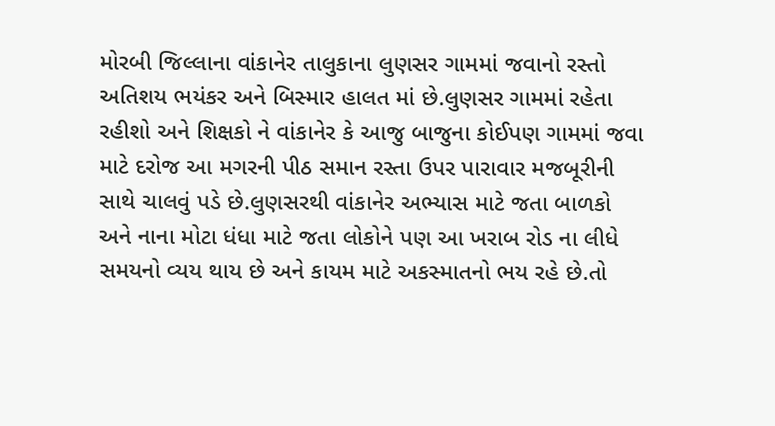મોરબી જિલ્લાના વાંકાનેર તાલુકાના લુણસર ગામમાં જવાનો રસ્તો અતિશય ભયંકર અને બિસ્માર હાલત માં છે.લુણસર ગામમાં રહેતા રહીશો અને શિક્ષકો ને વાંકાનેર કે આજુ બાજુના કોઈપણ ગામમાં જવા માટે દરોજ આ મગરની પીઠ સમાન રસ્તા ઉપર પારાવાર મજબૂરીની સાથે ચાલવું પડે છે.લુણસરથી વાંકાનેર અભ્યાસ માટે જતા બાળકો અને નાના મોટા ધંધા માટે જતા લોકોને પણ આ ખરાબ રોડ ના લીધે સમયનો વ્યય થાય છે અને કાયમ માટે અકસ્માતનો ભય રહે છે.તો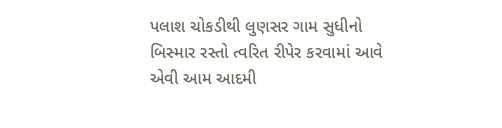પલાશ ચોકડીથી લુણસર ગામ સુધીનો બિસ્માર રસ્તો ત્વરિત રીપેર કરવામાં આવે એવી આમ આદમી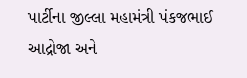પાર્ટીના જીલ્લા મહામંત્રી પંકજભાઈ આદ્રોજા અને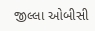જીલ્લા ઓબીસી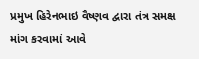પ્રમુખ હિરેનભાઇ વૈષ્ણવ દ્વારા તંત્ર સમક્ષ માંગ કરવામાં આવે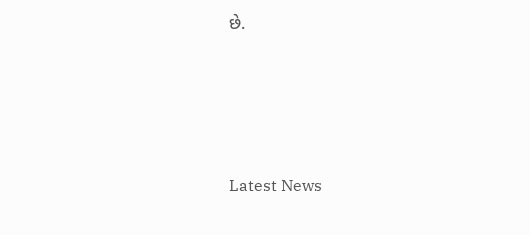છે.




Latest News